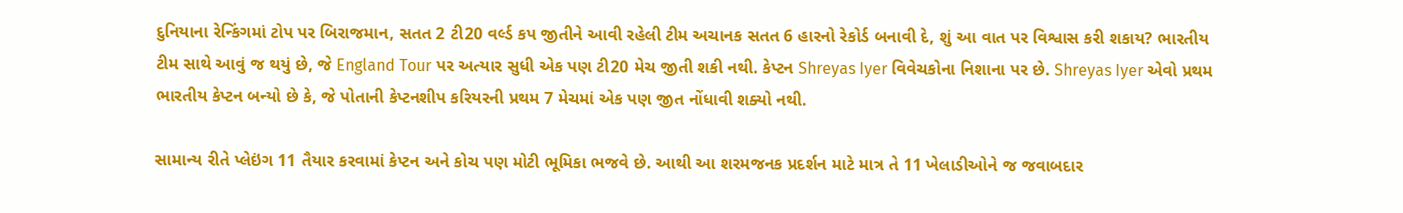દુનિયાના રેન્કિંગમાં ટોપ પર બિરાજમાન, સતત 2 ટી20 વર્લ્ડ કપ જીતીને આવી રહેલી ટીમ અચાનક સતત 6 હારનો રેકોર્ડ બનાવી દે, શું આ વાત પર વિશ્વાસ કરી શકાય? ભારતીય ટીમ સાથે આવું જ થયું છે, જે England Tour પર અત્યાર સુધી એક પણ ટી20 મેચ જીતી શકી નથી. કેપ્ટન Shreyas Iyer વિવેચકોના નિશાના પર છે. Shreyas Iyer એવો પ્રથમ ભારતીય કેપ્ટન બન્યો છે કે, જે પોતાની કેપ્ટનશીપ કરિયરની પ્રથમ 7 મેચમાં એક પણ જીત નોંધાવી શક્યો નથી.

સામાન્ય રીતે પ્લેઇંગ 11 તૈયાર કરવામાં કેપ્ટન અને કોચ પણ મોટી ભૂમિકા ભજવે છે. આથી આ શરમજનક પ્રદર્શન માટે માત્ર તે 11 ખેલાડીઓને જ જવાબદાર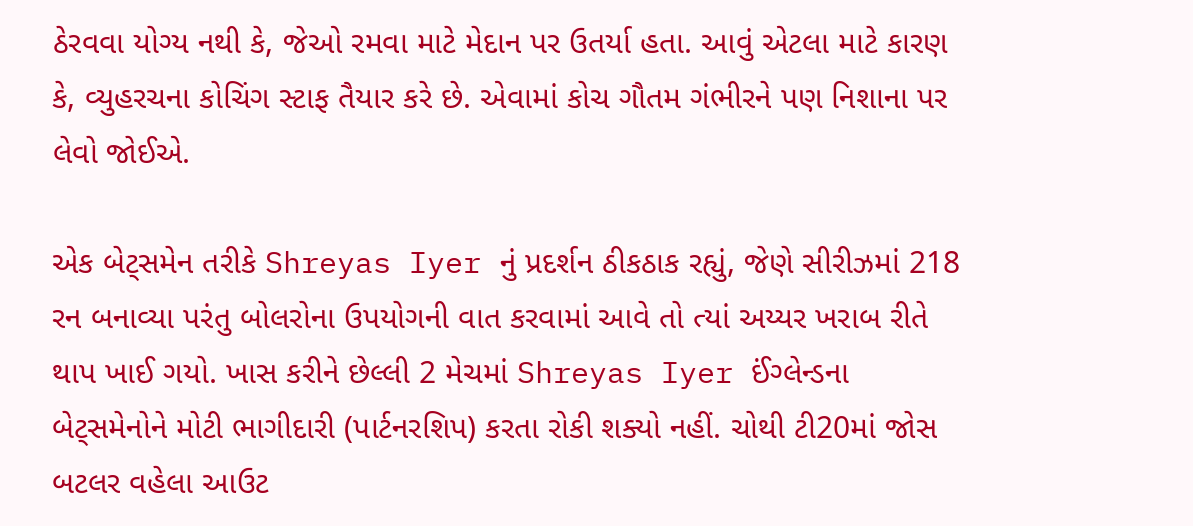ઠેરવવા યોગ્ય નથી કે, જેઓ રમવા માટે મેદાન પર ઉતર્યા હતા. આવું એટલા માટે કારણ કે, વ્યુહરચના કોચિંગ સ્ટાફ તૈયાર કરે છે. એવામાં કોચ ગૌતમ ગંભીરને પણ નિશાના પર લેવો જોઈએ.

એક બેટ્સમેન તરીકે Shreyas Iyer નું પ્રદર્શન ઠીકઠાક રહ્યું, જેણે સીરીઝમાં 218 રન બનાવ્યા પરંતુ બોલરોના ઉપયોગની વાત કરવામાં આવે તો ત્યાં અય્યર ખરાબ રીતે થાપ ખાઈ ગયો. ખાસ કરીને છેલ્લી 2 મેચમાં Shreyas Iyer ઈંગ્લેન્ડના બેટ્સમેનોને મોટી ભાગીદારી (પાર્ટનરશિપ) કરતા રોકી શક્યો નહીં. ચોથી ટી20માં જોસ બટલર વહેલા આઉટ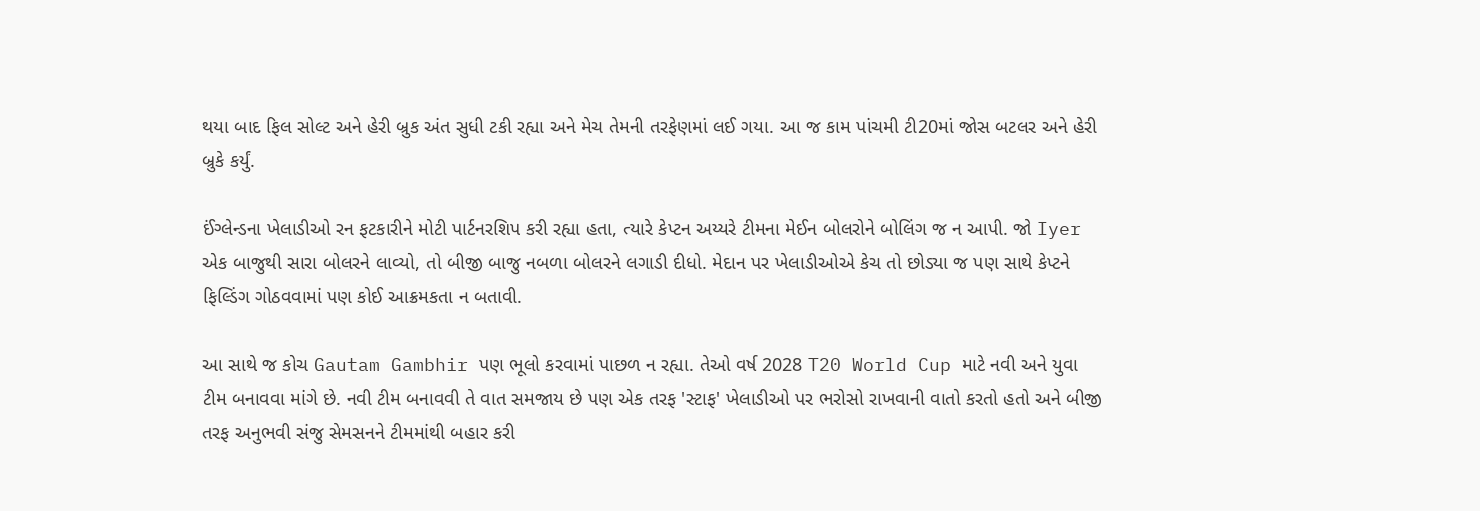થયા બાદ ફિલ સોલ્ટ અને હેરી બ્રુક અંત સુધી ટકી રહ્યા અને મેચ તેમની તરફેણમાં લઈ ગયા. આ જ કામ પાંચમી ટી20માં જોસ બટલર અને હેરી બ્રુકે કર્યું.

ઈંગ્લેન્ડના ખેલાડીઓ રન ફટકારીને મોટી પાર્ટનરશિપ કરી રહ્યા હતા, ત્યારે કેપ્ટન અય્યરે ટીમના મેઈન બોલરોને બોલિંગ જ ન આપી. જો Iyer એક બાજુથી સારા બોલરને લાવ્યો, તો બીજી બાજુ નબળા બોલરને લગાડી દીધો. મેદાન પર ખેલાડીઓએ કેચ તો છોડ્યા જ પણ સાથે કેપ્ટને ફિલ્ડિંગ ગોઠવવામાં પણ કોઈ આક્રમકતા ન બતાવી.

આ સાથે જ કોચ Gautam Gambhir પણ ભૂલો કરવામાં પાછળ ન રહ્યા. તેઓ વર્ષ 2028 T20 World Cup માટે નવી અને યુવા ટીમ બનાવવા માંગે છે. નવી ટીમ બનાવવી તે વાત સમજાય છે પણ એક તરફ 'સ્ટાફ' ખેલાડીઓ પર ભરોસો રાખવાની વાતો કરતો હતો અને બીજી તરફ અનુભવી સંજુ સેમસનને ટીમમાંથી બહાર કરી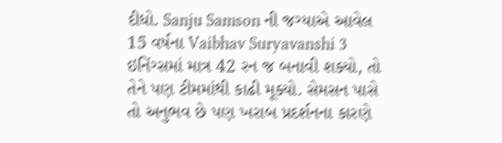દીધો. Sanju Samson ની જગ્યાએ આવેલ 15 વર્ષના Vaibhav Suryavanshi 3 ઇનિંગ્સમાં માત્ર 42 રન જ બનાવી શક્યો, તો તેને પણ ટીમમાંથી કાઢી મૂક્યો. સેમસન પાસે તો અનુભવ છે પણ ખરાબ પ્રદર્શનના કારણે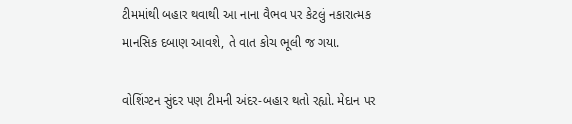ટીમમાંથી બહાર થવાથી આ નાના વૈભવ પર કેટલું નકારાત્મક માનસિક દબાણ આવશે, તે વાત કોચ ભૂલી જ ગયા.

વોશિંગ્ટન સુંદર પણ ટીમની અંદર-બહાર થતો રહ્યો. મેદાન પર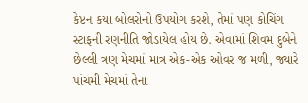કેપ્ટન કયા બોલરોનો ઉપયોગ કરશે, તેમાં પણ કોચિંગ સ્ટાફની રણનીતિ જોડાયેલ હોય છે. એવામાં શિવમ દુબેને છેલ્લી ત્રણ મેચમાં માત્ર એક-એક ઓવર જ મળી, જ્યારે પાંચમી મેચમાં તેના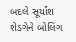બદલે સૂર્યાંશ શેડગેને બોલિંગ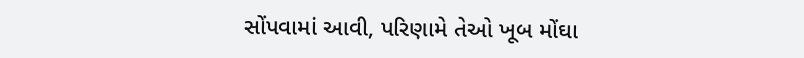સોંપવામાં આવી, પરિણામે તેઓ ખૂબ મોંઘા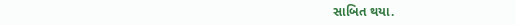સાબિત થયા.